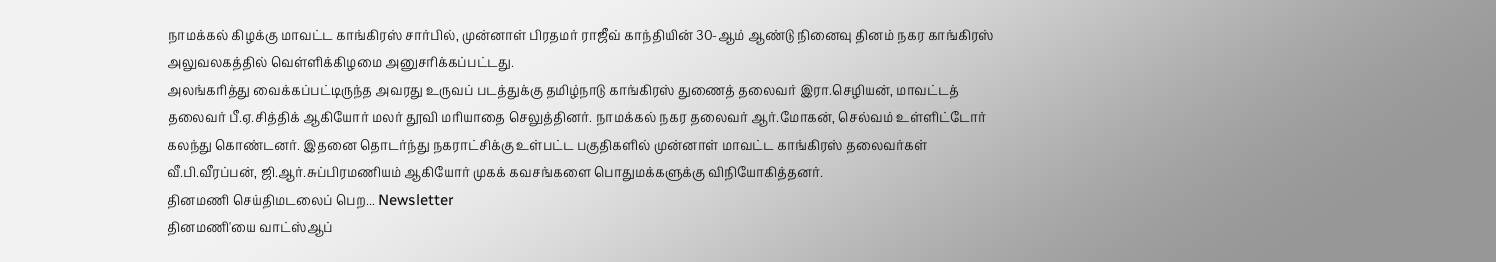நாமக்கல் கிழக்கு மாவட்ட காங்கிரஸ் சார்பில், முன்னாள் பிரதமர் ராஜீவ் காந்தியின் 30-ஆம் ஆண்டு நினைவு தினம் நகர காங்கிரஸ் அலுவலகத்தில் வெள்ளிக்கிழமை அனுசரிக்கப்பட்டது.
அலங்கரித்து வைக்கப்பட்டிருந்த அவரது உருவப் படத்துக்கு தமிழ்நாடு காங்கிரஸ் துணைத் தலைவர் இரா.செழியன், மாவட்டத் தலைவர் பீ.ஏ.சித்திக் ஆகியோர் மலர் தூவி மரியாதை செலுத்தினர். நாமக்கல் நகர தலைவர் ஆர்.மோகன், செல்வம் உள்ளிட்டோர் கலந்து கொண்டனர். இதனை தொடர்ந்து நகராட்சிக்கு உள்பட்ட பகுதிகளில் முன்னாள் மாவட்ட காங்கிரஸ் தலைவர்கள் வீ.பி.வீரப்பன், ஜி.ஆர்.சுப்பிரமணியம் ஆகியோர் முகக் கவசங்களை பொதுமக்களுக்கு விநியோகித்தனர்.
தினமணி செய்திமடலைப் பெற... Newsletter
தினமணி'யை வாட்ஸ்ஆப்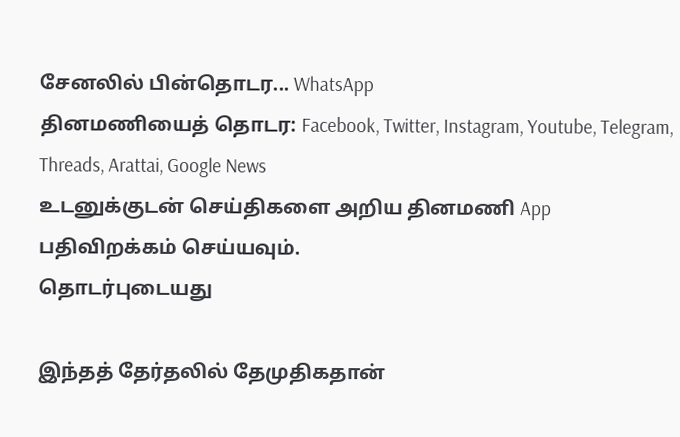சேனலில் பின்தொடர... WhatsApp
தினமணியைத் தொடர: Facebook, Twitter, Instagram, Youtube, Telegram, Threads, Arattai, Google News
உடனுக்குடன் செய்திகளை அறிய தினமணி App பதிவிறக்கம் செய்யவும்.
தொடர்புடையது

இந்தத் தேர்தலில் தேமுதிகதான்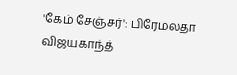'கேம் சேஞ்சர்': பிரேமலதா விஜயகாந்த்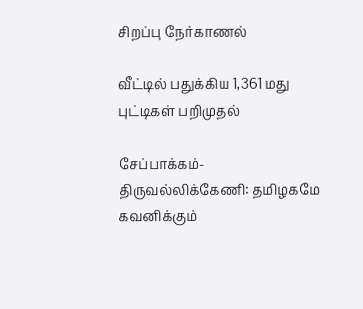சிறப்பு நேர்காணல்

வீட்டில் பதுக்கிய 1,361 மது புட்டிகள் பறிமுதல்

சேப்பாக்கம்-திருவல்லிக்கேணி: தமிழகமே கவனிக்கும்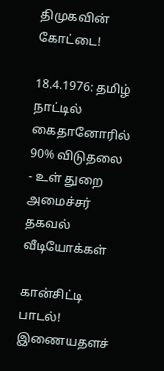திமுகவின் கோட்டை!

18.4.1976: தமிழ் நாட்டில் கைதானோரில் 90% விடுதலை - உள் துறை அமைச்சர் தகவல்
வீடியோக்கள்

கான்சிட்டி பாடல்!
இணையதளச்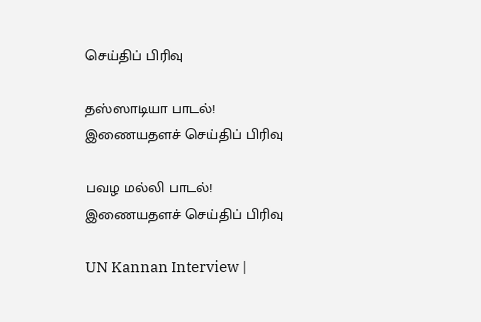செய்திப் பிரிவு

தஸ்ஸாடியா பாடல்!
இணையதளச் செய்திப் பிரிவு

பவழ மல்லி பாடல்!
இணையதளச் செய்திப் பிரிவு

UN Kannan Interview |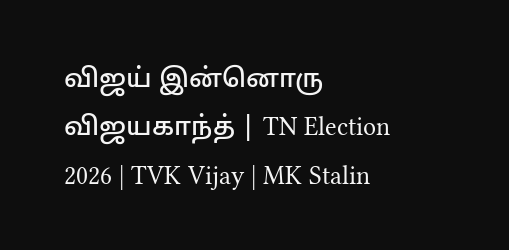விஜய் இன்னொரு விஜயகாந்த் | TN Election 2026 | TVK Vijay | MK Stalin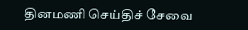தினமணி செய்திச் சேவை